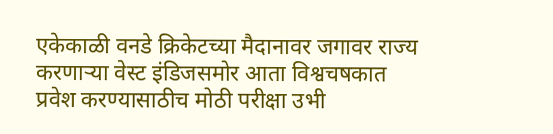एकेकाळी वनडे क्रिकेटच्या मैदानावर जगावर राज्य करणाऱ्या वेस्ट इंडिजसमोर आता विश्वचषकात प्रवेश करण्यासाठीच मोठी परीक्षा उभी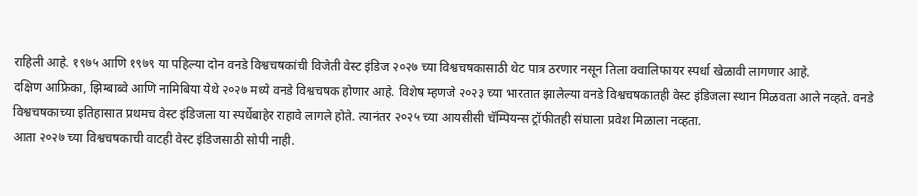राहिली आहे. १९७५ आणि १९७९ या पहिल्या दोन वनडे विश्वचषकांची विजेती वेस्ट इंडिज २०२७ च्या विश्वचषकासाठी थेट पात्र ठरणार नसून तिला क्वालिफायर स्पर्धा खेळावी लागणार आहे.
दक्षिण आफ्रिका, झिम्बाब्वे आणि नामिबिया येथे २०२७ मध्ये वनडे विश्वचषक होणार आहे. विशेष म्हणजे २०२३ च्या भारतात झालेल्या वनडे विश्वचषकातही वेस्ट इंडिजला स्थान मिळवता आले नव्हते. वनडे विश्वचषकाच्या इतिहासात प्रथमच वेस्ट इंडिजला या स्पर्धेबाहेर राहावे लागले होते. त्यानंतर २०२५ च्या आयसीसी चॅम्पियन्स ट्रॉफीतही संघाला प्रवेश मिळाला नव्हता.
आता २०२७ च्या विश्वचषकाची वाटही वेस्ट इंडिजसाठी सोपी नाही.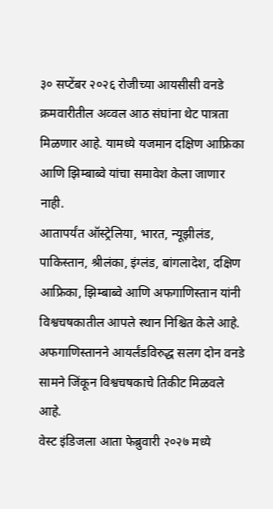३० सप्टेंबर २०२६ रोजीच्या आयसीसी वनडे क्रमवारीतील अव्वल आठ संघांना थेट पात्रता मिळणार आहे. यामध्ये यजमान दक्षिण आफ्रिका आणि झिम्बाब्वे यांचा समावेश केला जाणार नाही.
आतापर्यंत ऑस्ट्रेलिया, भारत, न्यूझीलंड, पाकिस्तान, श्रीलंका, इंग्लंड, बांगलादेश, दक्षिण आफ्रिका, झिम्बाब्वे आणि अफगाणिस्तान यांनी विश्वचषकातील आपले स्थान निश्चित केले आहे. अफगाणिस्तानने आयर्लंडविरुद्ध सलग दोन वनडे सामने जिंकून विश्वचषकाचे तिकीट मिळवले आहे.
वेस्ट इंडिजला आता फेब्रुवारी २०२७ मध्ये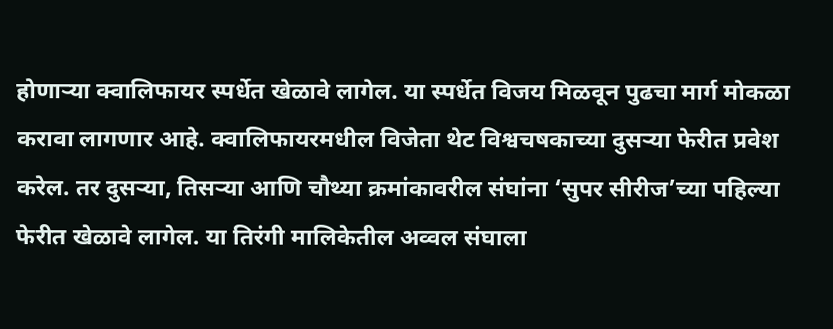होणाऱ्या क्वालिफायर स्पर्धेत खेळावे लागेल. या स्पर्धेत विजय मिळवून पुढचा मार्ग मोकळा करावा लागणार आहे. क्वालिफायरमधील विजेता थेट विश्वचषकाच्या दुसऱ्या फेरीत प्रवेश करेल. तर दुसऱ्या, तिसऱ्या आणि चौथ्या क्रमांकावरील संघांना ‘सुपर सीरीज’च्या पहिल्या फेरीत खेळावे लागेल. या तिरंगी मालिकेतील अव्वल संघाला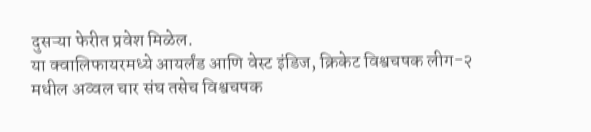दुसऱ्या फेरीत प्रवेश मिळेल.
या क्वालिफायरमध्ये आयर्लंड आणि वेस्ट इंडिज, क्रिकेट विश्वचषक लीग-२ मधील अव्वल चार संघ तसेच विश्वचषक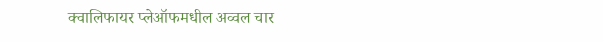क्वालिफायर प्लेऑफमधील अव्वल चार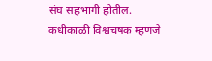संघ सहभागी होतील.
कधीकाळी विश्वचषक म्हणजे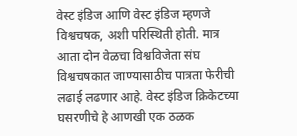वेस्ट इंडिज आणि वेस्ट इंडिज म्हणजे विश्वचषक, अशी परिस्थिती होती. मात्र आता दोन वेळचा विश्वविजेता संघ विश्वचषकात जाण्यासाठीच पात्रता फेरीची लढाई लढणार आहे. वेस्ट इंडिज क्रिकेटच्या घसरणीचे हे आणखी एक ठळक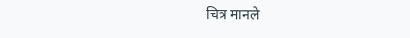चित्र मानले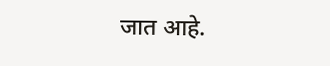जात आहे.